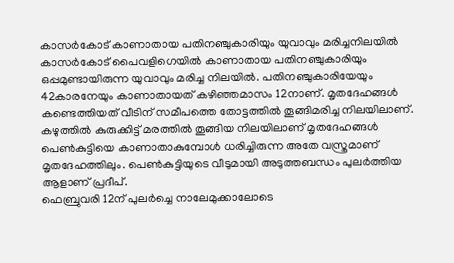കാസർകോട് കാണാതായ പതിനഞ്ചുകാരിയും യുവാവും മരിച്ചനിലയിൽ
കാസർകോട് പൈവളിഗെയിൽ കാണാതായ പതിനഞ്ചുകാരിയും ഒപ്പമുണ്ടായിരുന്ന യുവാവും മരിച്ച നിലയിൽ. പതിനഞ്ചുകാരിയേയും 42കാരനേയും കാണാതായത് കഴിഞ്ഞമാസം 12നാണ്. മൃതദേഹങ്ങൾ കണ്ടെത്തിയത് വീടിന് സമീപത്തെ തോട്ടത്തിൽ തൂങ്ങിമരിച്ച നിലയിലാണ്. കഴുത്തിൽ കുരുക്കിട്ട് മരത്തിൽ തൂങ്ങിയ നിലയിലാണ് മൃതദേഹങ്ങൾ പെൺകുട്ടിയെ കാണാതാകുമ്പോൾ ധരിച്ചിരുന്ന അതേ വസ്ത്രമാണ് മൃതദേഹത്തിലും. പെൺകുട്ടിയുടെ വീടുമായി അടുത്തബന്ധം പുലർത്തിയ ആളാണ് പ്രദീപ്.
ഫെബ്രുവരി 12ന് പുലർച്ചെ നാലേമുക്കാലോടെ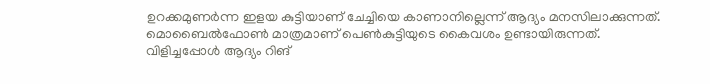ഉറക്കമുണർന്ന ഇളയ കുട്ടിയാണ് ചേച്ചിയെ കാണാനില്ലെന്ന് ആദ്യം മനസിലാക്കുന്നത്. മൊബൈൽഫോൺ മാത്രമാണ് പെൺകുട്ടിയുടെ കൈവശം ഉണ്ടായിരുന്നത്. വിളിച്ചപ്പോൾ ആദ്യം റിങ്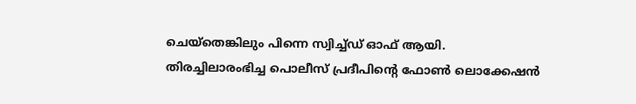ചെയ്തെങ്കിലും പിന്നെ സ്വിച്ച്ഡ് ഓഫ് ആയി.
തിരച്ചിലാരംഭിച്ച പൊലീസ് പ്രദീപിന്റെ ഫോൺ ലൊക്കേഷൻ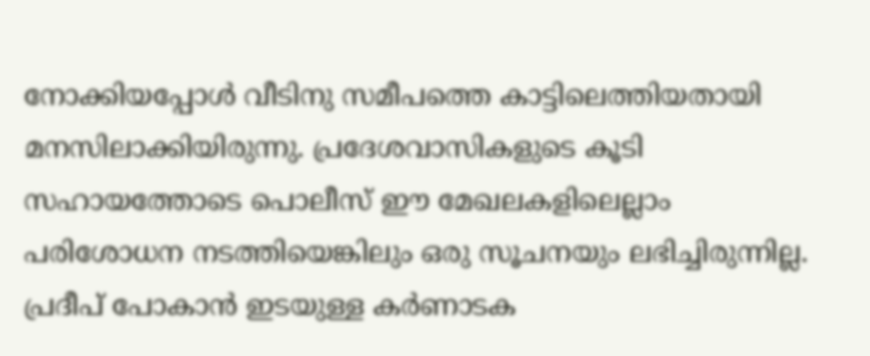നോക്കിയപ്പോൾ വീടിനു സമീപത്തെ കാട്ടിലെത്തിയതായി മനസിലാക്കിയിരുന്നു. പ്രദേശവാസികളുടെ കൂടി സഹായത്തോടെ പൊലീസ് ഈ മേഖലകളിലെല്ലാം പരിശോധന നടത്തിയെങ്കിലും ഒരു സൂചനയും ലഭിച്ചിരുന്നില്ല. പ്രദീപ് പോകാൻ ഇടയുള്ള കർണാടക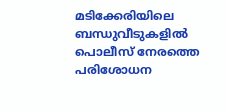മടിക്കേരിയിലെ ബന്ധുവീടുകളിൽ പൊലീസ് നേരത്തെ പരിശോധന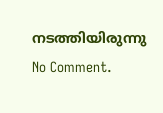നടത്തിയിരുന്നു
No Comment.